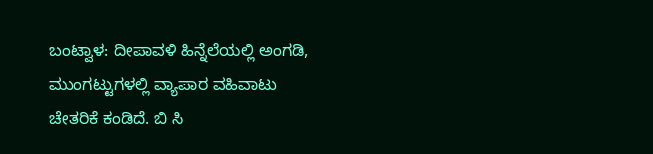ಬಂಟ್ವಾಳ: ದೀಪಾವಳಿ ಹಿನ್ನೆಲೆಯಲ್ಲಿ ಅಂಗಡಿ, ಮುಂಗಟ್ಟುಗಳಲ್ಲಿ ವ್ಯಾಪಾರ ವಹಿವಾಟು ಚೇತರಿಕೆ ಕಂಡಿದೆ. ಬಿ ಸಿ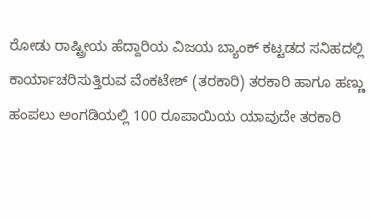ರೋಡು ರಾಷ್ಟ್ರೀಯ ಹೆದ್ದಾರಿಯ ವಿಜಯ ಬ್ಯಾಂಕ್ ಕಟ್ಟಡದ ಸನಿಹದಲ್ಲಿ ಕಾರ್ಯಾಚರಿಸುತ್ತಿರುವ ವೆಂಕಟೇಶ್ (ತರಕಾರಿ) ತರಕಾರಿ ಹಾಗೂ ಹಣ್ಣು ಹಂಪಲು ಅಂಗಡಿಯಲ್ಲಿ 100 ರೂಪಾಯಿಯ ಯಾವುದೇ ತರಕಾರಿ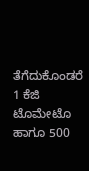ತೆಗೆದುಕೊಂಡರೆ 1 ಕೆಜಿ ಟೊಮೇಟೊ ಹಾಗೂ 500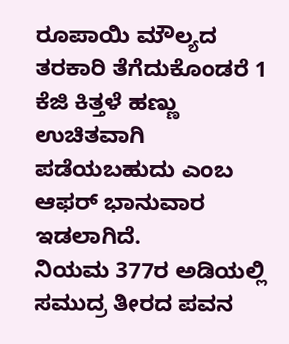ರೂಪಾಯಿ ಮೌಲ್ಯದ ತರಕಾರಿ ತೆಗೆದುಕೊಂಡರೆ 1 ಕೆಜಿ ಕಿತ್ತಳೆ ಹಣ್ಣು ಉಚಿತವಾಗಿ ಪಡೆಯಬಹುದು ಎಂಬ ಆಫರ್ ಭಾನುವಾರ ಇಡಲಾಗಿದೆ.
ನಿಯಮ 377ರ ಅಡಿಯಲ್ಲಿ ಸಮುದ್ರ ತೀರದ ಪವನ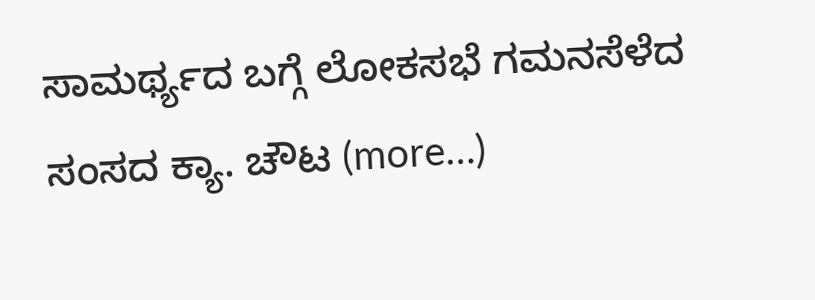ಸಾಮರ್ಥ್ಯದ ಬಗ್ಗೆ ಲೋಕಸಭೆ ಗಮನಸೆಳೆದ ಸಂಸದ ಕ್ಯಾ. ಚೌಟ (more…)